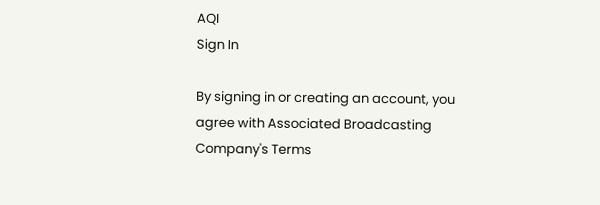AQI
Sign In

By signing in or creating an account, you agree with Associated Broadcasting Company's Terms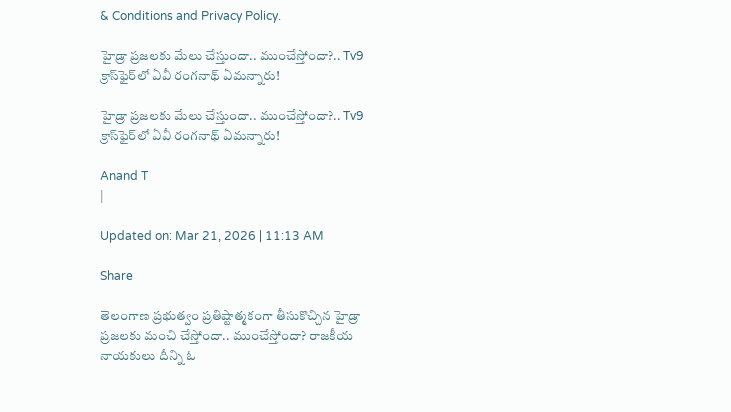& Conditions and Privacy Policy.

హైడ్రా ప్రజలకు మేలు చేస్తుందా.. ముంచేస్తోందా?.. Tv9 క్రాస్‌ఫైర్‌లో ఏవీ రంగనాథ్ ఏమన్నారు!

హైడ్రా ప్రజలకు మేలు చేస్తుందా.. ముంచేస్తోందా?.. Tv9 క్రాస్‌ఫైర్‌లో ఏవీ రంగనాథ్ ఏమన్నారు!

Anand T
|

Updated on: Mar 21, 2026 | 11:13 AM

Share

తెలంగాణ ప్రభుత్వం ప్రతిష్టాత్మకంగా తీసుకొచ్చిన హైడ్రా ప్రజలకు మంచి చేస్తోందా.. ముంచేస్తోందా? రాజకీయ నాయకులు దీన్ని ఓ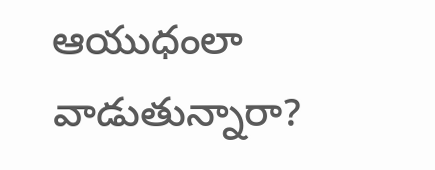ఆయుధంలా వాడుతున్నారా?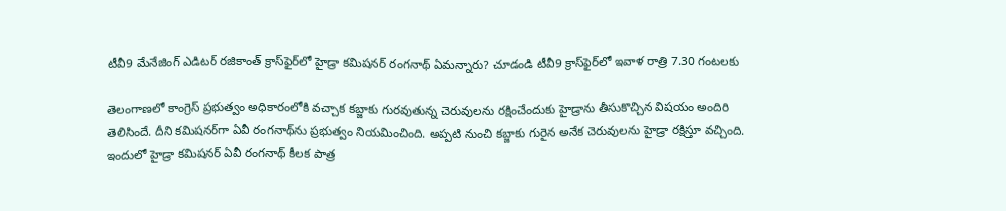టీవీ9 మేనేజింగ్‌ ఎడిటర్‌ రజికాంత్‌ క్రాస్‌ఫైర్‌లో హైడ్రా కమిషనర్‌ రంగనాథ్‌ ఏమన్నారు? చూడండి టీవీ9 క్రాస్‌ఫైర్‌లో ఇవాళ రాత్రి 7.30 గంటలకు

తెలంగాణలో కాంగ్రెస్ ప్రభుత్వం అధికారంలోకి వచ్చాక కబ్జాకు గురవుతున్న చెరువులను రక్షించేందుకు హైడ్రాను తీసుకొచ్చిన విషయం అందిరి తెలిసిందే. దీని కమిషనర్‌గా ఏవీ రంగనాథ్‌ను ప్రభుత్వం నియమించింది. అప్పటి నుంచి కబ్జాకు గురైన అనేక చెరువులను హైడ్రా రక్షిస్తూ వచ్చింది. ఇందులో హైడ్రా కమిషనర్ ఏవీ రంగనాథ్ కీలక పాత్ర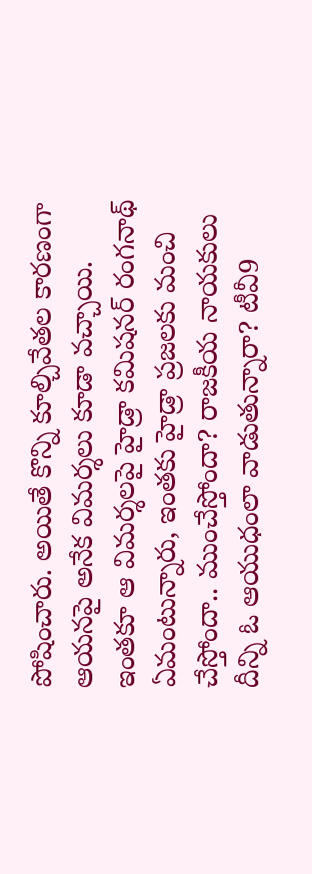పోషించారు. అయితే కొన్ని కూల్చివేతల కారణంగా ఆయనపై అనేక విమర్శలు కూడా వచ్చాయి. ఇంతకూ ఆ విమర్శలపై హైడ్రా కమిషనర్ రంగనాథ్ ఏమంటున్నారు, ఇంతకు హైడ్రా ప్రజలకు మంచి చేస్తోందా.. ముంచేస్తోందా? రాజకీయ నాయకులు దీన్ని ఓ ఆయుధంలా వాడుతున్నారా? టీవీ9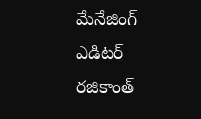మేనేజింగ్‌ ఎడిటర్‌ రజికాంత్‌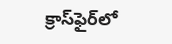క్రాస్‌ఫైర్‌లో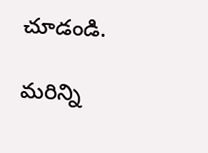చూడండి.

మరిన్ని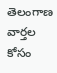తెలంగాణ వార్తల కోసం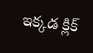ఇక్కడ క్లిక్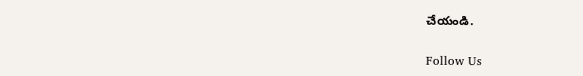చేయండి.

Follow Us